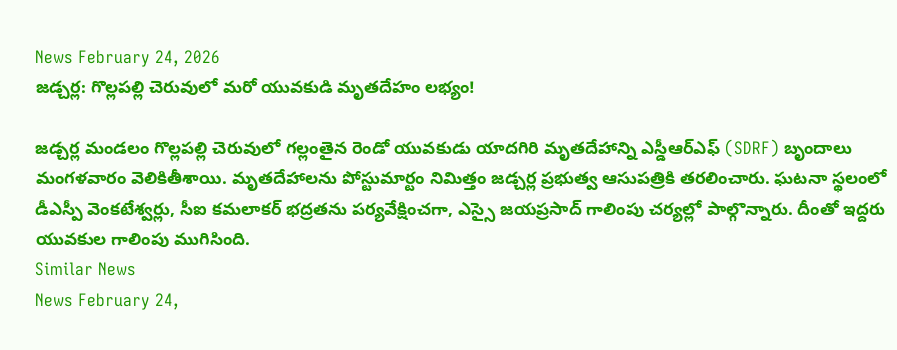News February 24, 2026
జడ్చర్ల: గొల్లపల్లి చెరువులో మరో యువకుడి మృతదేహం లభ్యం!

జడ్చర్ల మండలం గొల్లపల్లి చెరువులో గల్లంతైన రెండో యువకుడు యాదగిరి మృతదేహాన్ని ఎస్డీఆర్ఎఫ్ (SDRF) బృందాలు మంగళవారం వెలికితీశాయి. మృతదేహాలను పోస్టుమార్టం నిమిత్తం జడ్చర్ల ప్రభుత్వ ఆసుపత్రికి తరలించారు. ఘటనా స్థలంలో డీఎస్పీ వెంకటేశ్వర్లు, సీఐ కమలాకర్ భద్రతను పర్యవేక్షించగా, ఎస్సై జయప్రసాద్ గాలింపు చర్యల్లో పాల్గొన్నారు. దీంతో ఇద్దరు యువకుల గాలింపు ముగిసింది.
Similar News
News February 24,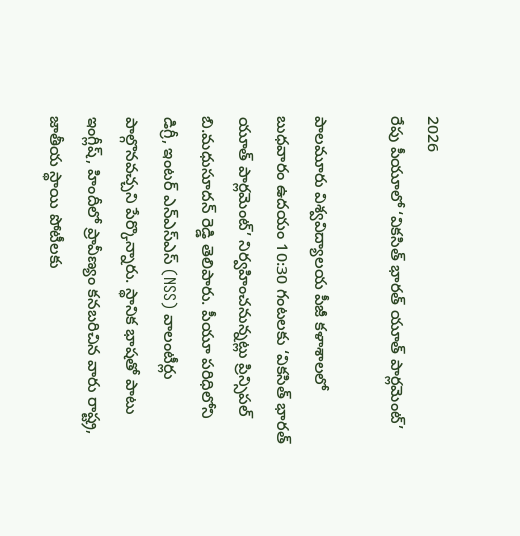2026
రేపు పీయూలో ‘వికసిత్ భారత్ యూత్ పార్లమెంట్’

పాలమూరు విశ్వవిద్యాలయ పీజీ కళాశాలలో బుధవారం ఉదయం 10:30 గంటలకు ‘వికసిత్ భారత్ యూత్ పార్లమెంట్’ నిర్వహించనున్నట్లు ప్రిన్సిపల్ బి.మధుసూదన్ రెడ్డి తెలిపారు. పీయూ పరిధిలోని డిగ్రీ, ఇంటర్ ఎన్ఎస్ఎస్ (NSS) వాలంటీర్లు పాల్గొనవచ్చని పేర్కొన్నారు. స్థానిక భాషతో పాటు ఇంగ్లీష్, హిందీలో ప్రావీణ్యం కనబరిచిన వారు రాష్ట్ర, జాతీయ స్థాయి పోటీలకు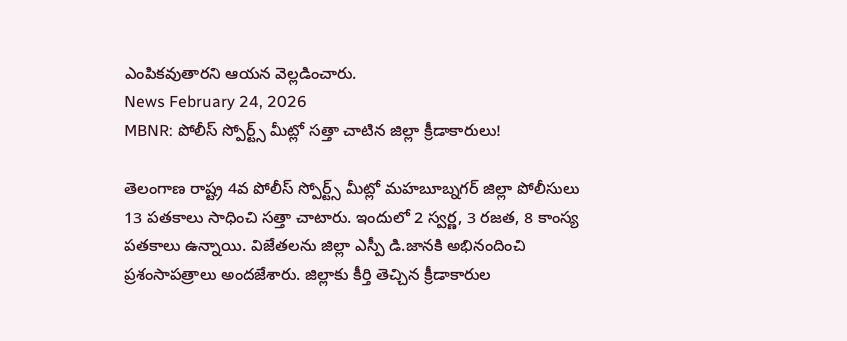ఎంపికవుతారని ఆయన వెల్లడించారు.
News February 24, 2026
MBNR: పోలీస్ స్పోర్ట్స్ మీట్లో సత్తా చాటిన జిల్లా క్రీడాకారులు!

తెలంగాణ రాష్ట్ర 4వ పోలీస్ స్పోర్ట్స్ మీట్లో మహబూబ్నగర్ జిల్లా పోలీసులు 13 పతకాలు సాధించి సత్తా చాటారు. ఇందులో 2 స్వర్ణ, 3 రజత, 8 కాంస్య పతకాలు ఉన్నాయి. విజేతలను జిల్లా ఎస్పీ డి.జానకి అభినందించి ప్రశంసాపత్రాలు అందజేశారు. జిల్లాకు కీర్తి తెచ్చిన క్రీడాకారుల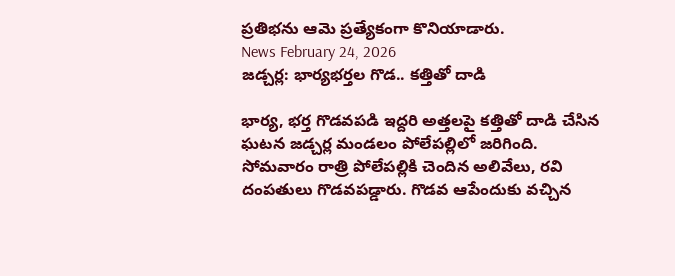ప్రతిభను ఆమె ప్రత్యేకంగా కొనియాడారు.
News February 24, 2026
జడ్చర్ల: భార్యభర్తల గొడ.. కత్తితో దాడి

భార్య, భర్త గొడవపడి ఇద్దరి అత్తలపై కత్తితో దాడి చేసిన ఘటన జడ్చర్ల మండలం పోలేపల్లిలో జరిగింది. సోమవారం రాత్రి పోలేపల్లికి చెందిన అలివేలు, రవి దంపతులు గొడవపడ్డారు. గొడవ ఆపేందుకు వచ్చిన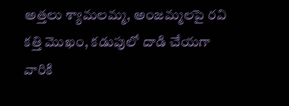అత్తలు శ్యామలమ్మ, అంజమ్మలపై రవి కత్తి మొఖం, కడుపులో దాడి చేయగా వారికి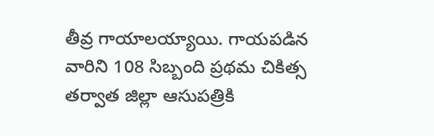తీవ్ర గాయాలయ్యాయి. గాయపడిన వారిని 108 సిబ్బంది ప్రథమ చికిత్స తర్వాత జిల్లా ఆసుపత్రికి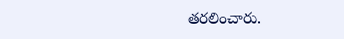తరలించారు.